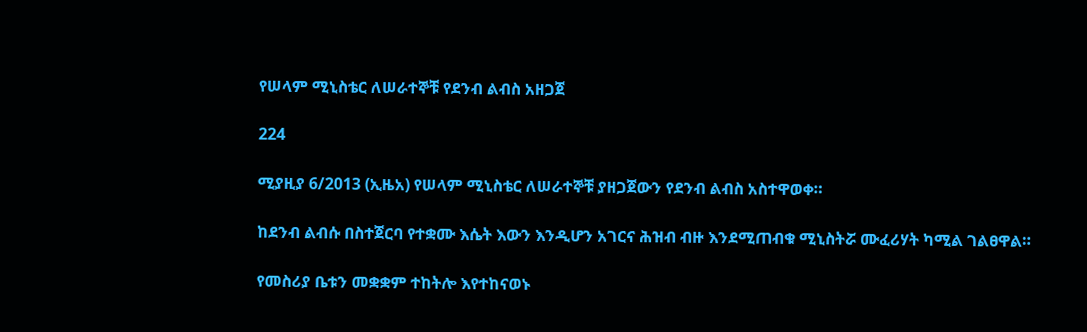የሠላም ሚኒስቴር ለሠራተኞቹ የደንብ ልብስ አዘጋጀ

224

ሚያዚያ 6/2013 (ኢዜአ) የሠላም ሚኒስቴር ለሠራተኞቹ ያዘጋጀውን የደንብ ልብስ አስተዋወቀ።

ከደንብ ልብሱ በስተጀርባ የተቋሙ እሴት እውን እንዲሆን አገርና ሕዝብ ብዙ እንደሚጠብቁ ሚኒስትሯ ሙፈሪሃት ካሚል ገልፀዋል።

የመስሪያ ቤቱን መቋቋም ተከትሎ እየተከናወኑ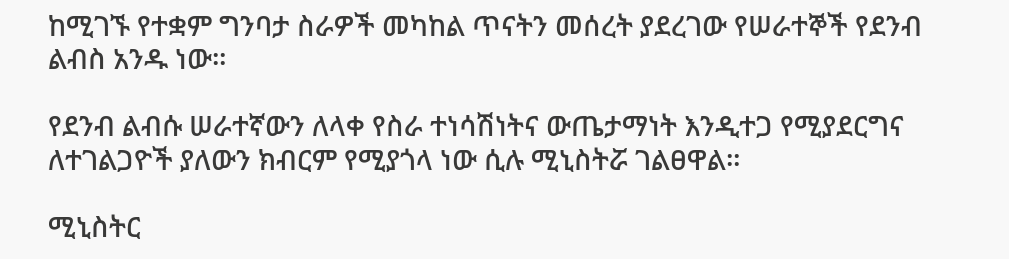ከሚገኙ የተቋም ግንባታ ስራዎች መካከል ጥናትን መሰረት ያደረገው የሠራተኞች የደንብ ልብስ አንዱ ነው።

የደንብ ልብሱ ሠራተኛውን ለላቀ የስራ ተነሳሽነትና ውጤታማነት እንዲተጋ የሚያደርግና ለተገልጋዮች ያለውን ክብርም የሚያጎላ ነው ሲሉ ሚኒስትሯ ገልፀዋል።

ሚኒስትር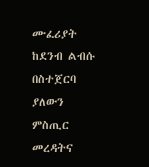ሙፈሪያት ከደንብ ልብሱ በስተጀርባ ያለውን ምስጢር መረዳትና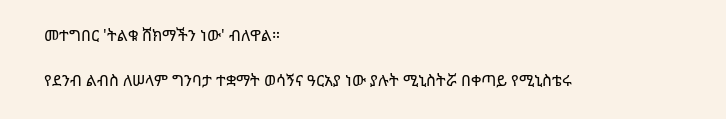መተግበር 'ትልቁ ሸክማችን ነው' ብለዋል።

የደንብ ልብስ ለሠላም ግንባታ ተቋማት ወሳኝና ዓርአያ ነው ያሉት ሚኒስትሯ በቀጣይ የሚኒስቴሩ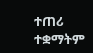ተጠሪ ተቋማትም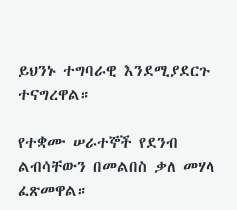ይህንኑ ተግባራዊ እንደሚያደርጉ ተናግረዋል።

የተቋሙ ሠራተኞች የደንብ ልብሳቸውን በመልበስ ቃለ መሃላ ፈጽመዋል።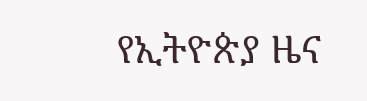የኢትዮጵያ ዜና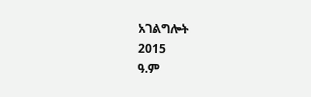አገልግሎት
2015
ዓ.ም